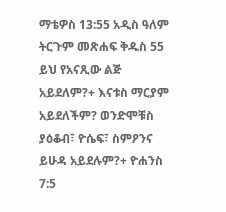ማቴዎስ 13:55 አዲስ ዓለም ትርጉም መጽሐፍ ቅዱስ 55 ይህ የአናጺው ልጅ አይደለም?+ እናቱስ ማርያም አይደለችም? ወንድሞቹስ ያዕቆብ፣ ዮሴፍ፣ ስምዖንና ይሁዳ አይደሉም?+ ዮሐንስ 7:5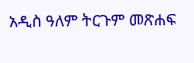አዲስ ዓለም ትርጉም መጽሐፍ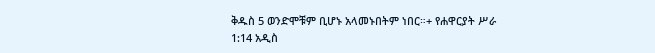ቅዱስ 5 ወንድሞቹም ቢሆኑ አላመኑበትም ነበር።+ የሐዋርያት ሥራ 1:14 አዲስ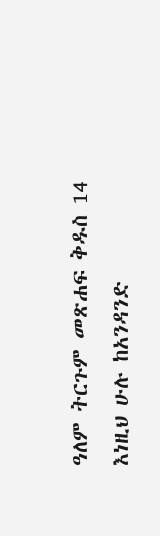ዓለም ትርጉም መጽሐፍ ቅዱስ 14 እነዚህ ሁሉ ከአንዳንድ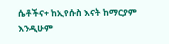ሴቶችና+ ከኢየሱስ እናት ከማርያም እንዲሁም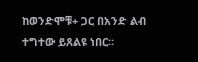ከወንድሞቹ+ ጋር በአንድ ልብ ተግተው ይጸልዩ ነበር።